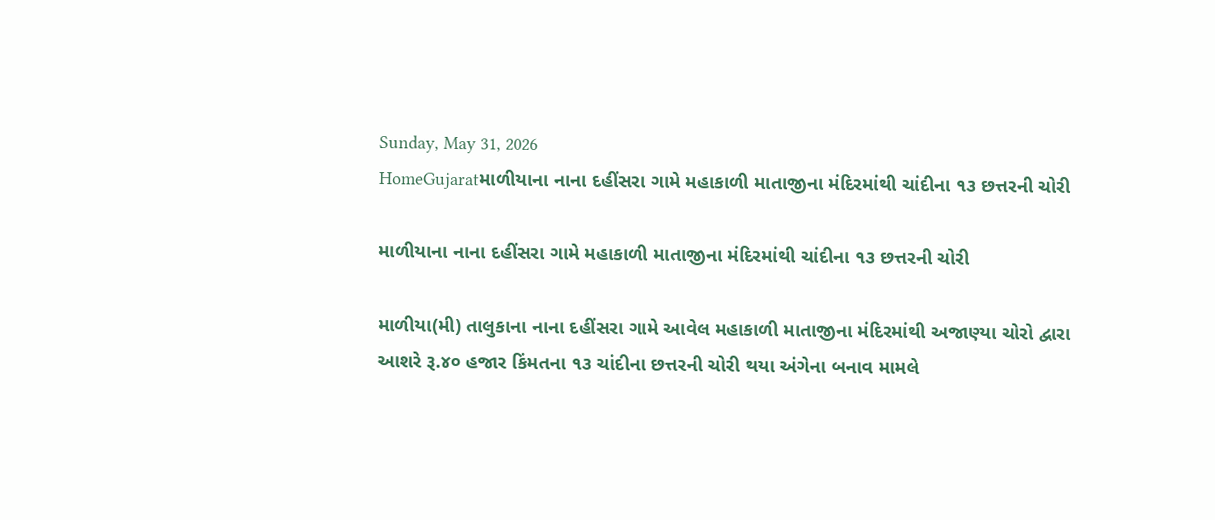Sunday, May 31, 2026
HomeGujaratમાળીયાના નાના દહીંસરા ગામે મહાકાળી માતાજીના મંદિરમાંથી ચાંદીના ૧૩ છત્તરની ચોરી

માળીયાના નાના દહીંસરા ગામે મહાકાળી માતાજીના મંદિરમાંથી ચાંદીના ૧૩ છત્તરની ચોરી

માળીયા(મી) તાલુકાના નાના દહીંસરા ગામે આવેલ મહાકાળી માતાજીના મંદિરમાંથી અજાણ્યા ચોરો દ્વારા આશરે રૂ.૪૦ હજાર કિંમતના ૧૩ ચાંદીના છત્તરની ચોરી થયા અંગેના બનાવ મામલે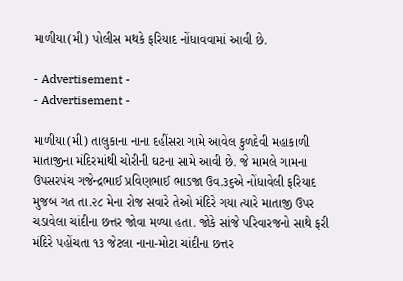માળીયા(મી) પોલીસ મથકે ફરિયાદ નોંધાવવામાં આવી છે.

- Advertisement -
- Advertisement -

માળીયા(મી) તાલુકાના નાના દહીંસરા ગામે આવેલ કુળદેવી મહાકાળી માતાજીના મંદિરમાંથી ચોરીની ઘટના સામે આવી છે. જે મામલે ગામના ઉપસરપંચ ગજેન્દ્રભાઈ પ્રવિણભાઈ ભાડજા ઉવ.૩૬એ નોંધાવેલી ફરિયાદ મુજબ ગત તા.૨૮ મેના રોજ સવારે તેઓ મંદિરે ગયા ત્યારે માતાજી ઉપર ચડાવેલા ચાંદીના છત્તર જોવા મળ્યા હતા. જોકે સાંજે પરિવારજનો સાથે ફરી મંદિરે પહોંચતા ૧૩ જેટલા નાના-મોટા ચાંદીના છત્તર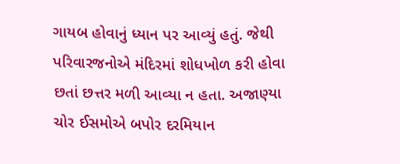ગાયબ હોવાનું ધ્યાન પર આવ્યું હતું. જેથી પરિવારજનોએ મંદિરમાં શોધખોળ કરી હોવા છતાં છત્તર મળી આવ્યા ન હતા. અજાણ્યા ચોર ઈસમોએ બપોર દરમિયાન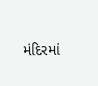મંદિરમાં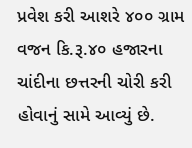પ્રવેશ કરી આશરે ૪૦૦ ગ્રામ વજન કિ.રૂ.૪૦ હજારના ચાંદીના છત્તરની ચોરી કરી હોવાનું સામે આવ્યું છે.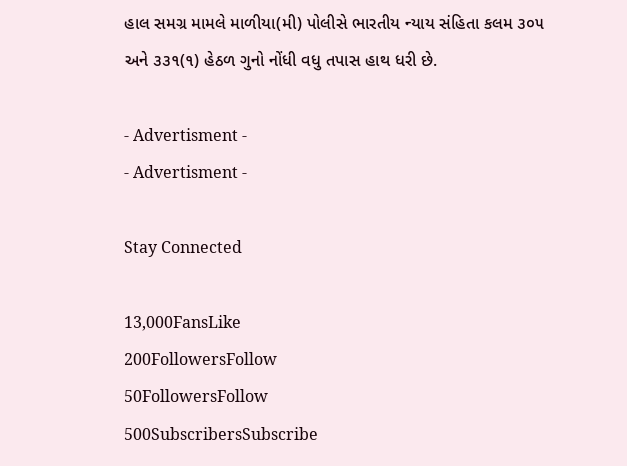હાલ સમગ્ર મામલે માળીયા(મી) પોલીસે ભારતીય ન્યાય સંહિતા કલમ ૩૦૫ અને ૩૩૧(૧) હેઠળ ગુનો નોંધી વધુ તપાસ હાથ ધરી છે.

- Advertisment -
- Advertisment -

Stay Connected

13,000FansLike
200FollowersFollow
50FollowersFollow
500SubscribersSubscribe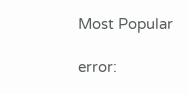Most Popular

error: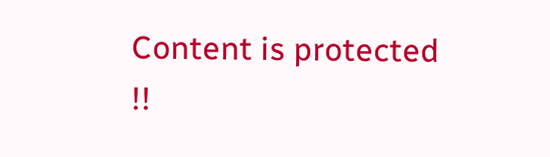Content is protected !!